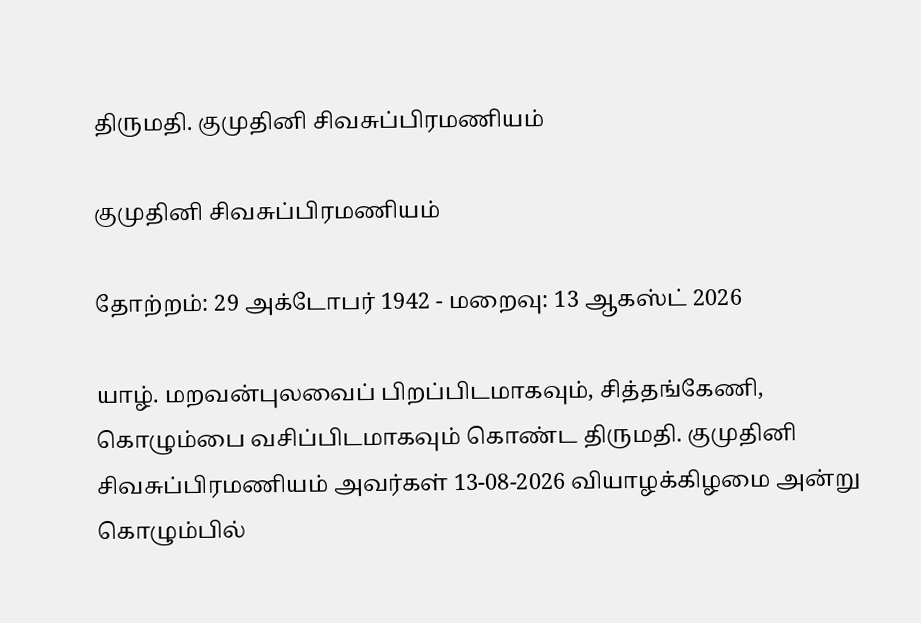திருமதி. குமுதினி சிவசுப்பிரமணியம்

குமுதினி சிவசுப்பிரமணியம்

தோற்றம்: 29 அக்டோபர் 1942 - மறைவு: 13 ஆகஸ்ட் 2026

யாழ். மறவன்புலவைப் பிறப்பிடமாகவும், சித்தங்கேணி, கொழும்பை வசிப்பிடமாகவும் கொண்ட திருமதி. குமுதினி சிவசுப்பிரமணியம் அவர்கள் 13-08-2026 வியாழக்கிழமை அன்று கொழும்பில்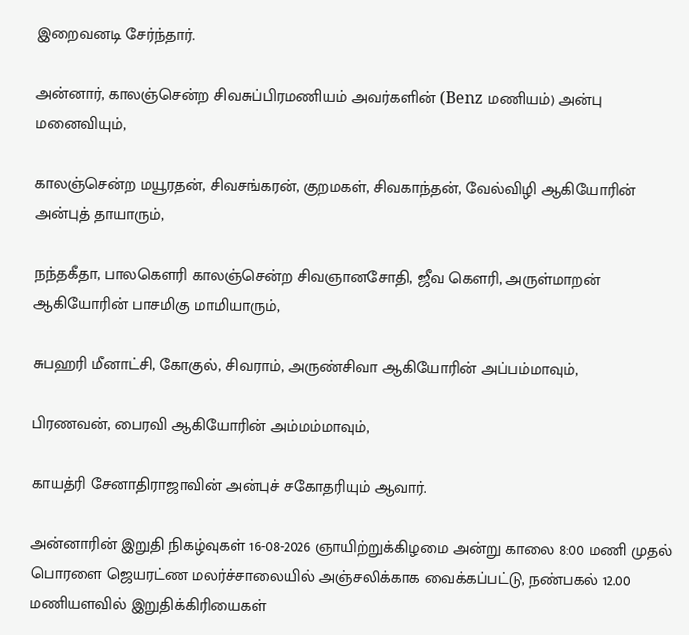இறைவனடி சேர்ந்தார்.

அன்னார், காலஞ்சென்ற சிவசுப்பிரமணியம் அவர்களின் (Benz மணியம்) அன்பு மனைவியும்,

காலஞ்சென்ற மயூரதன், சிவசங்கரன், குறமகள், சிவகாந்தன், வேல்விழி ஆகியோரின் அன்புத் தாயாரும்,

நந்தகீதா, பாலகௌரி காலஞ்சென்ற சிவஞானசோதி, ஜீவ கௌரி, அருள்மாறன் ஆகியோரின் பாசமிகு மாமியாரும்,

சுபஹரி மீனாட்சி, கோகுல், சிவராம், அருண்சிவா ஆகியோரின் அப்பம்மாவும்,

பிரணவன், பைரவி ஆகியோரின் அம்மம்மாவும்,

காயத்ரி சேனாதிராஜாவின் அன்புச் சகோதரியும் ஆவார்.

அன்னாரின் இறுதி நிகழ்வுகள் 16-08-2026 ஞாயிற்றுக்கிழமை அன்று காலை 8:00 மணி முதல் பொரளை ஜெயரட்ண மலர்ச்சாலையில் அஞ்சலிக்காக வைக்கப்பட்டு, நண்பகல் 12.00 மணியளவில் இறுதிக்கிரியைகள்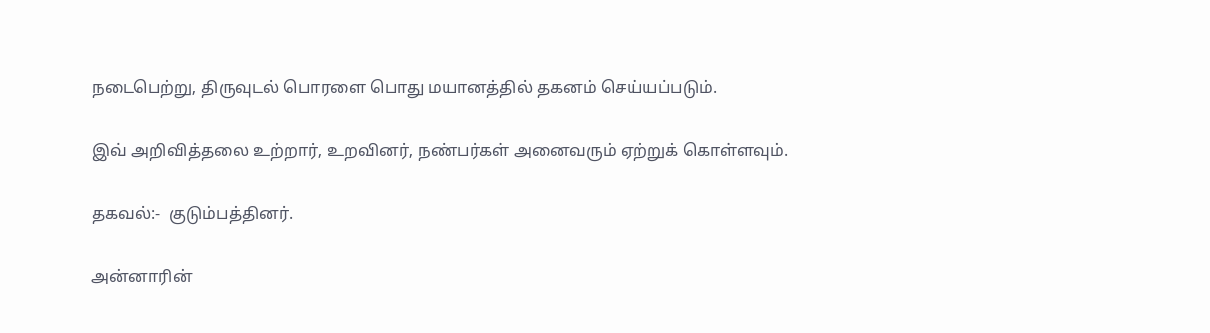நடைபெற்று, திருவுடல் பொரளை பொது மயானத்தில் தகனம் செய்யப்படும்.

இவ் அறிவித்தலை உற்றார், உறவினர், நண்பர்கள் அனைவரும் ஏற்றுக் கொள்ளவும்.

தகவல்:-  குடும்பத்தினர்.

அன்னாரின்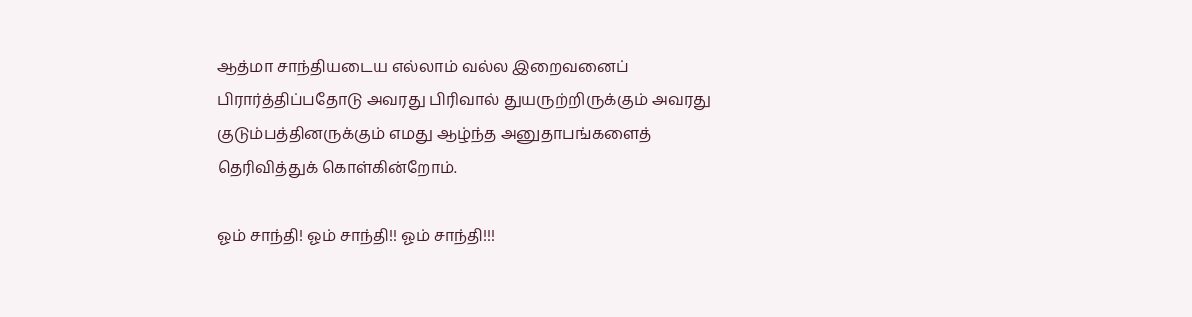ஆத்மா சாந்தியடைய எல்லாம் வல்ல இறைவனைப்  பிரார்த்திப்பதோடு அவரது பிரிவால் துயருற்றிருக்கும் அவரது குடும்பத்தினருக்கும் எமது ஆழ்ந்த அனுதாபங்களைத் தெரிவித்துக் கொள்கின்றோம்.

ஓம் சாந்தி! ஓம் சாந்தி!! ஓம் சாந்தி!!!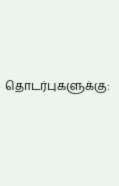தொடர்புகளுக்கு: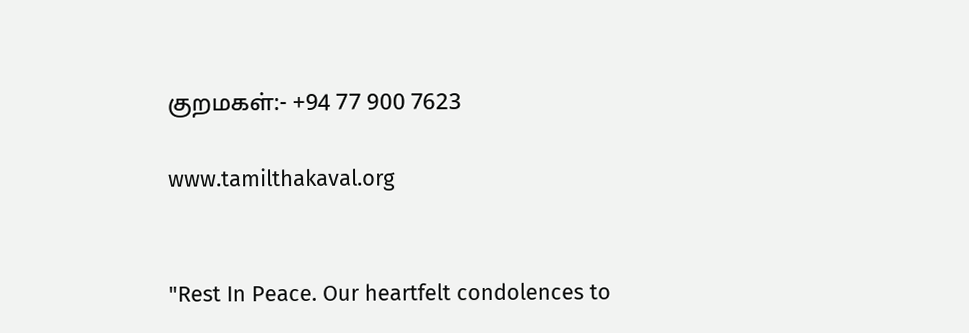குறமகள்:- +94 77 900 7623

www.tamilthakaval.org


"Rest In Peace. Our heartfelt condolences to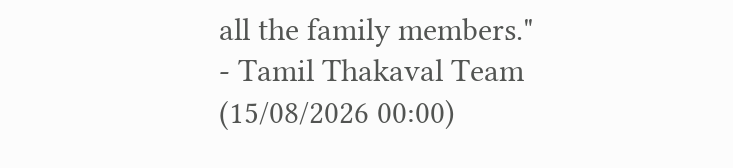all the family members."
- Tamil Thakaval Team (15/08/2026 00:00)